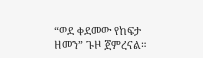“ወደ ቀደመው የከፍታ ዘመን” ጉዞ ጀምረናል።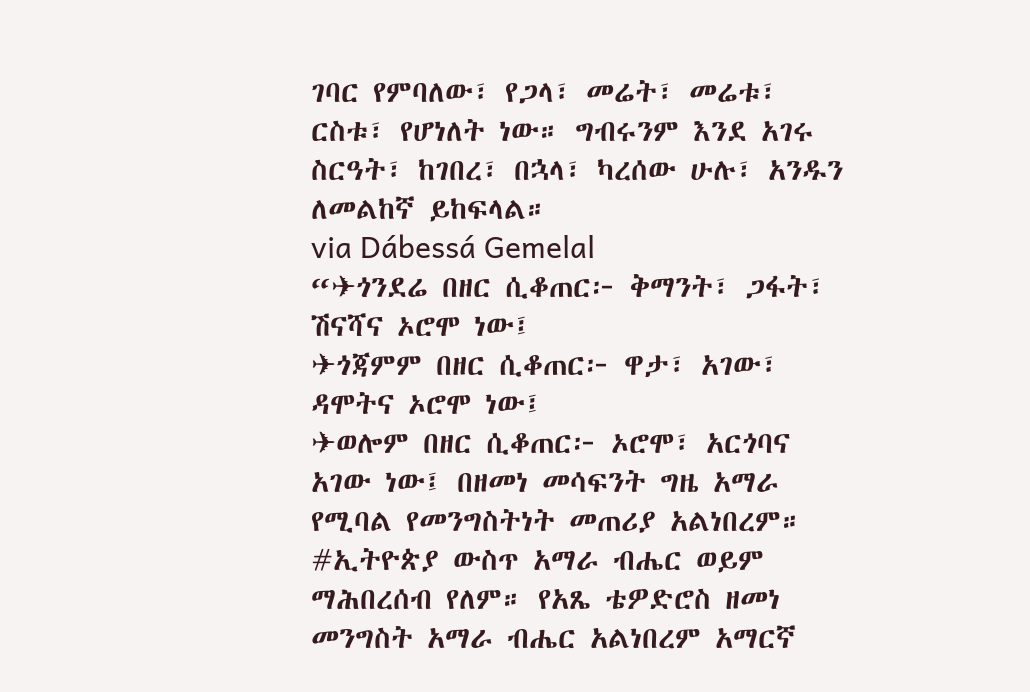ገባር የምባለው፣ የጋላ፣ መሬት፣ መሬቱ፣ ርስቱ፣ የሆነለት ነው። ግብሩንም እንደ አገሩ ስርዓት፣ ከገበረ፣ በኋላ፣ ካረሰው ሁሉ፣ አንዱን ለመልከኛ ይከፍላል።
via Dábessá Gemelal
“✈ጎንደሬ በዘር ሲቆጠር፦ ቅማንት፣ ጋፋት፣ ሽናሻና ኦሮሞ ነው፤
✈ጎጃምም በዘር ሲቆጠር፦ ዋታ፣ አገው፣ ዳሞትና ኦሮሞ ነው፤
✈ወሎም በዘር ሲቆጠር፦ ኦሮሞ፣ አርጎባና አገው ነው፤ በዘመነ መሳፍንት ግዜ አማራ የሚባል የመንግስትነት መጠሪያ አልነበረም።
#ኢትዮጵያ ውስጥ አማራ ብሔር ወይም ማሕበረሰብ የለም። የአጼ ቴዎድሮስ ዘመነ መንግስት አማራ ብሔር አልነበረም አማርኛ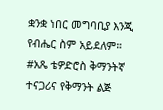ቋንቋ ነበር መግባቢያ እንጂ የብሔር ስም አይደለም።
#አጼ ቴዎድሮስ ቅማንትኛ ተናጋሪና የቅማንት ልጅ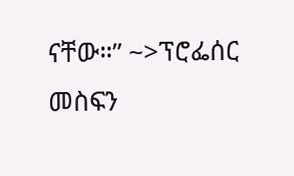ናቸው።” ~>ፕሮፌሰር መስፍን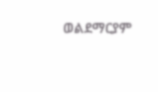ወልደማርያም